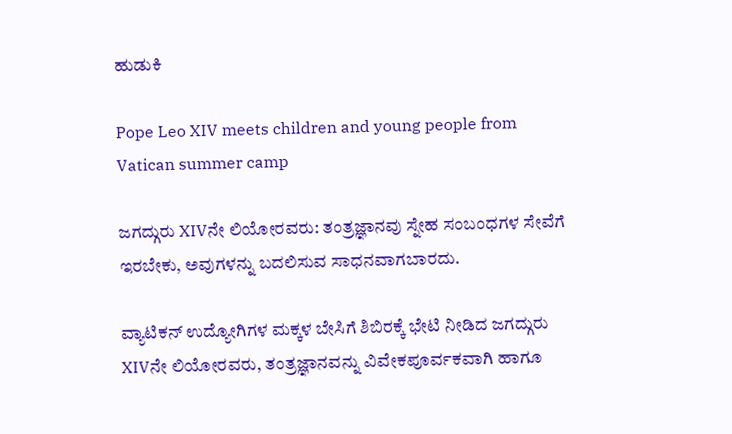ಹುಡುಕಿ

Pope Leo XIV meets children and young people from Vatican summer camp

ಜಗದ್ಗುರು XIVನೇ ಲಿಯೋರವರು: ತಂತ್ರಜ್ಞಾನವು ಸ್ನೇಹ ಸಂಬಂಧಗಳ ಸೇವೆಗೆ ಇರಬೇಕು, ಅವುಗಳನ್ನು ಬದಲಿಸುವ ಸಾಧನವಾಗಬಾರದು.

ವ್ಯಾಟಿಕನ್ ಉದ್ಯೋಗಿಗಳ ಮಕ್ಕಳ ಬೇಸಿಗೆ ಶಿಬಿರಕ್ಕೆ ಭೇಟಿ ನೀಡಿದ ಜಗದ್ಗುರು XIVನೇ ಲಿಯೋರವರು, ತಂತ್ರಜ್ಞಾನವನ್ನು ವಿವೇಕಪೂರ್ವಕವಾಗಿ ಹಾಗೂ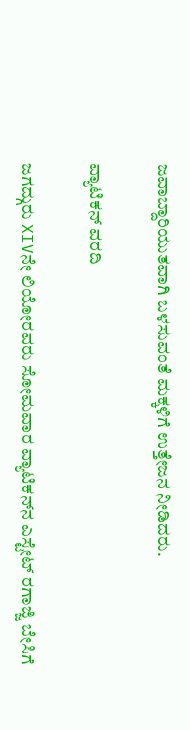ಜವಾಬ್ದಾರಿಯುತವಾಗಿ ಬಳಸುವಂತೆ ಮಕ್ಕಳಿಗೆ ಉತ್ತೇಜನ ನೀಡಿದರು.

ವ್ಯಾಟಿಕನ್ ವರದಿ

ಜಗದ್ಗುರು XIVನೇ ಲಿಯೋರವರು ಸೋಮವಾರ ವ್ಯಾಟಿಕನ್‌ನ ಎಸ್ಟೇಟ್ ರಗಾಜ್ಜಿ ಬೇಸಿಗೆ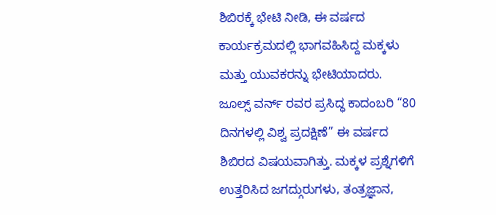ಶಿಬಿರಕ್ಕೆ ಭೇಟಿ ನೀಡಿ, ಈ ವರ್ಷದ ಕಾರ್ಯಕ್ರಮದಲ್ಲಿ ಭಾಗವಹಿಸಿದ್ದ ಮಕ್ಕಳು ಮತ್ತು ಯುವಕರನ್ನು ಭೇಟಿಯಾದರು. ಜೂಲ್ಸ್ ವರ್ನ್ ರವರ ಪ್ರಸಿದ್ಧ ಕಾದಂಬರಿ “80 ದಿನಗಳಲ್ಲಿ ವಿಶ್ವ ಪ್ರದಕ್ಷಿಣೆ” ಈ ವರ್ಷದ ಶಿಬಿರದ ವಿಷಯವಾಗಿತ್ತು. ಮಕ್ಕಳ ಪ್ರಶ್ನೆಗಳಿಗೆ ಉತ್ತರಿಸಿದ ಜಗದ್ಗುರುಗಳು, ತಂತ್ರಜ್ಞಾನ,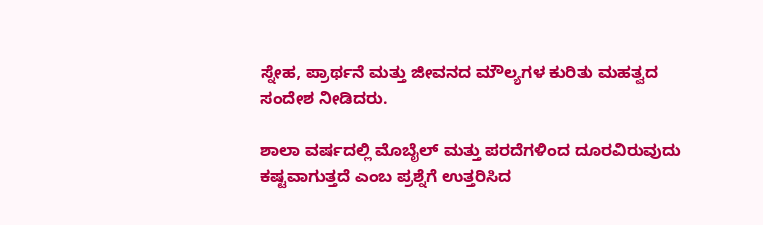ಸ್ನೇಹ, ಪ್ರಾರ್ಥನೆ ಮತ್ತು ಜೀವನದ ಮೌಲ್ಯಗಳ ಕುರಿತು ಮಹತ್ವದ ಸಂದೇಶ ನೀಡಿದರು.

ಶಾಲಾ ವರ್ಷದಲ್ಲಿ ಮೊಬೈಲ್ ಮತ್ತು ಪರದೆಗಳಿಂದ ದೂರವಿರುವುದು ಕಷ್ಟವಾಗುತ್ತದೆ ಎಂಬ ಪ್ರಶ್ನೆಗೆ ಉತ್ತರಿಸಿದ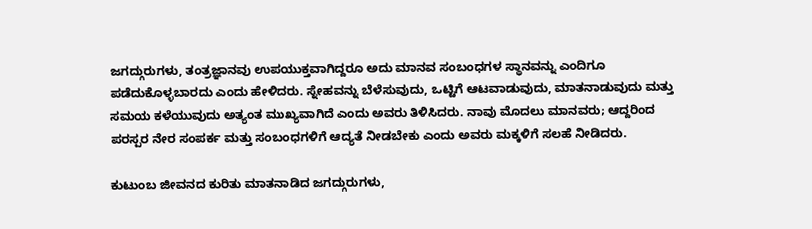ಜಗದ್ಗುರುಗಳು, ತಂತ್ರಜ್ಞಾನವು ಉಪಯುಕ್ತವಾಗಿದ್ದರೂ ಅದು ಮಾನವ ಸಂಬಂಧಗಳ ಸ್ಥಾನವನ್ನು ಎಂದಿಗೂ ಪಡೆದುಕೊಳ್ಳಬಾರದು ಎಂದು ಹೇಳಿದರು. ಸ್ನೇಹವನ್ನು ಬೆಳೆಸುವುದು, ಒಟ್ಟಿಗೆ ಆಟವಾಡುವುದು, ಮಾತನಾಡುವುದು ಮತ್ತು ಸಮಯ ಕಳೆಯುವುದು ಅತ್ಯಂತ ಮುಖ್ಯವಾಗಿದೆ ಎಂದು ಅವರು ತಿಳಿಸಿದರು. ನಾವು ಮೊದಲು ಮಾನವರು; ಆದ್ದರಿಂದ ಪರಸ್ಪರ ನೇರ ಸಂಪರ್ಕ ಮತ್ತು ಸಂಬಂಧಗಳಿಗೆ ಆದ್ಯತೆ ನೀಡಬೇಕು ಎಂದು ಅವರು ಮಕ್ಕಳಿಗೆ ಸಲಹೆ ನೀಡಿದರು.

ಕುಟುಂಬ ಜೀವನದ ಕುರಿತು ಮಾತನಾಡಿದ ಜಗದ್ಗುರುಗಳು,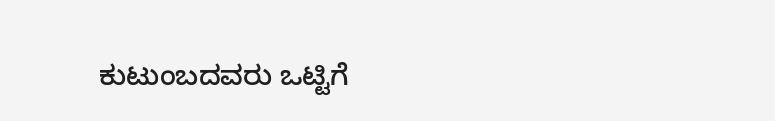ಕುಟುಂಬದವರು ಒಟ್ಟಿಗೆ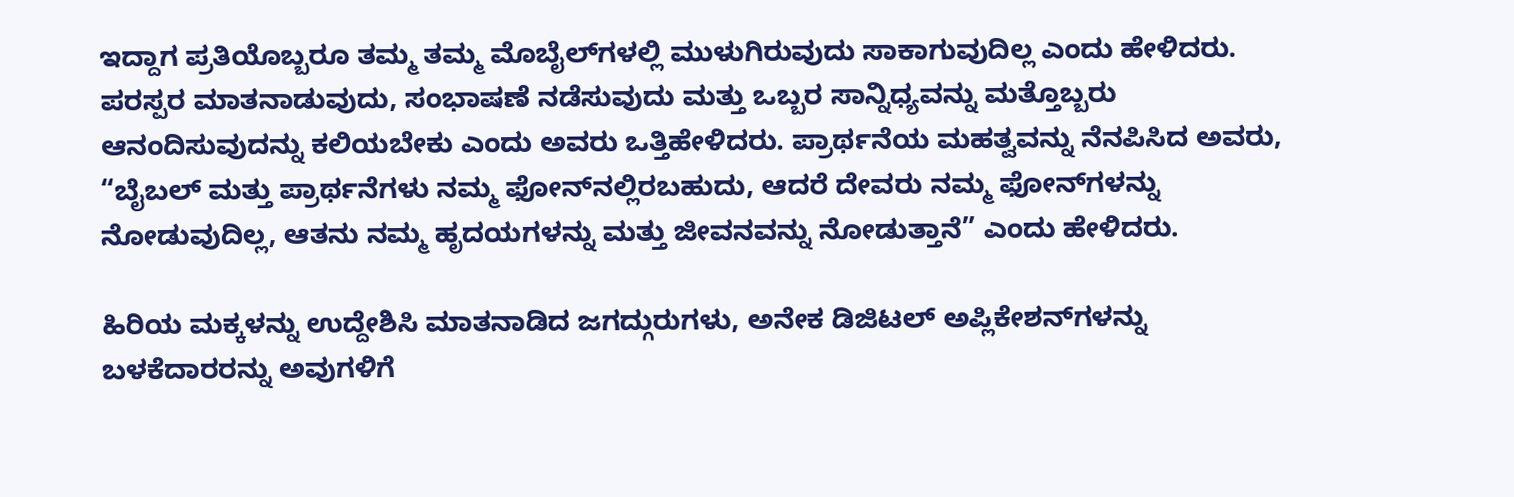ಇದ್ದಾಗ ಪ್ರತಿಯೊಬ್ಬರೂ ತಮ್ಮ ತಮ್ಮ ಮೊಬೈಲ್‌ಗಳಲ್ಲಿ ಮುಳುಗಿರುವುದು ಸಾಕಾಗುವುದಿಲ್ಲ ಎಂದು ಹೇಳಿದರು. ಪರಸ್ಪರ ಮಾತನಾಡುವುದು, ಸಂಭಾಷಣೆ ನಡೆಸುವುದು ಮತ್ತು ಒಬ್ಬರ ಸಾನ್ನಿಧ್ಯವನ್ನು ಮತ್ತೊಬ್ಬರು ಆನಂದಿಸುವುದನ್ನು ಕಲಿಯಬೇಕು ಎಂದು ಅವರು ಒತ್ತಿಹೇಳಿದರು. ಪ್ರಾರ್ಥನೆಯ ಮಹತ್ವವನ್ನು ನೆನಪಿಸಿದ ಅವರು, “ಬೈಬಲ್ ಮತ್ತು ಪ್ರಾರ್ಥನೆಗಳು ನಮ್ಮ ಫೋನ್‌ನಲ್ಲಿರಬಹುದು, ಆದರೆ ದೇವರು ನಮ್ಮ ಫೋನ್‌ಗಳನ್ನು ನೋಡುವುದಿಲ್ಲ, ಆತನು ನಮ್ಮ ಹೃದಯಗಳನ್ನು ಮತ್ತು ಜೀವನವನ್ನು ನೋಡುತ್ತಾನೆ” ಎಂದು ಹೇಳಿದರು.

ಹಿರಿಯ ಮಕ್ಕಳನ್ನು ಉದ್ದೇಶಿಸಿ ಮಾತನಾಡಿದ ಜಗದ್ಗುರುಗಳು, ಅನೇಕ ಡಿಜಿಟಲ್ ಅಪ್ಲಿಕೇಶನ್‌ಗಳನ್ನು ಬಳಕೆದಾರರನ್ನು ಅವುಗಳಿಗೆ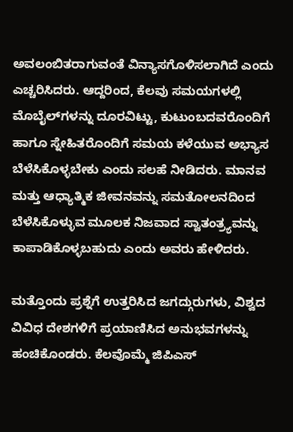ಅವಲಂಬಿತರಾಗುವಂತೆ ವಿನ್ಯಾಸಗೊಳಿಸಲಾಗಿದೆ ಎಂದು ಎಚ್ಚರಿಸಿದರು. ಆದ್ದರಿಂದ, ಕೆಲವು ಸಮಯಗಳಲ್ಲಿ ಮೊಬೈಲ್‌ಗಳನ್ನು ದೂರವಿಟ್ಟು, ಕುಟುಂಬದವರೊಂದಿಗೆ ಹಾಗೂ ಸ್ನೇಹಿತರೊಂದಿಗೆ ಸಮಯ ಕಳೆಯುವ ಅಭ್ಯಾಸ ಬೆಳೆಸಿಕೊಳ್ಳಬೇಕು ಎಂದು ಸಲಹೆ ನೀಡಿದರು. ಮಾನವ ಮತ್ತು ಆಧ್ಯಾತ್ಮಿಕ ಜೀವನವನ್ನು ಸಮತೋಲನದಿಂದ ಬೆಳೆಸಿಕೊಳ್ಳುವ ಮೂಲಕ ನಿಜವಾದ ಸ್ವಾತಂತ್ರ್ಯವನ್ನು ಕಾಪಾಡಿಕೊಳ್ಳಬಹುದು ಎಂದು ಅವರು ಹೇಳಿದರು.

ಮತ್ತೊಂದು ಪ್ರಶ್ನೆಗೆ ಉತ್ತರಿಸಿದ ಜಗದ್ಗುರುಗಳು, ವಿಶ್ವದ ವಿವಿಧ ದೇಶಗಳಿಗೆ ಪ್ರಯಾಣಿಸಿದ ಅನುಭವಗಳನ್ನು ಹಂಚಿಕೊಂಡರು. ಕೆಲವೊಮ್ಮೆ ಜಿಪಿಎಸ್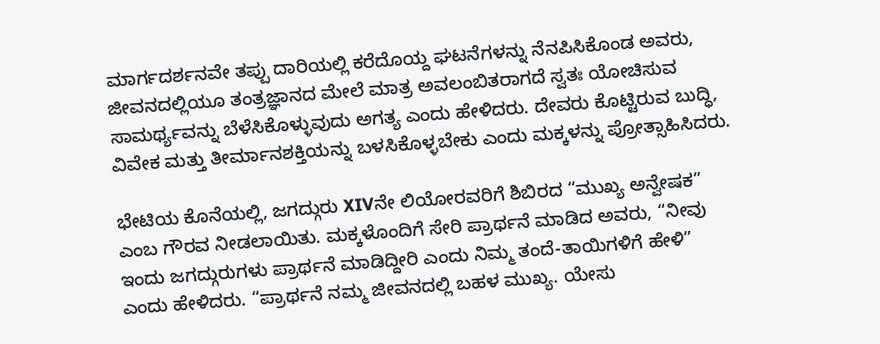ಮಾರ್ಗದರ್ಶನವೇ ತಪ್ಪು ದಾರಿಯಲ್ಲಿ ಕರೆದೊಯ್ದ ಘಟನೆಗಳನ್ನು ನೆನಪಿಸಿಕೊಂಡ ಅವರು, ಜೀವನದಲ್ಲಿಯೂ ತಂತ್ರಜ್ಞಾನದ ಮೇಲೆ ಮಾತ್ರ ಅವಲಂಬಿತರಾಗದೆ ಸ್ವತಃ ಯೋಚಿಸುವ ಸಾಮರ್ಥ್ಯವನ್ನು ಬೆಳೆಸಿಕೊಳ್ಳುವುದು ಅಗತ್ಯ ಎಂದು ಹೇಳಿದರು. ದೇವರು ಕೊಟ್ಟಿರುವ ಬುದ್ಧಿ, ವಿವೇಕ ಮತ್ತು ತೀರ್ಮಾನಶಕ್ತಿಯನ್ನು ಬಳಸಿಕೊಳ್ಳಬೇಕು ಎಂದು ಮಕ್ಕಳನ್ನು ಪ್ರೋತ್ಸಾಹಿಸಿದರು.

ಭೇಟಿಯ ಕೊನೆಯಲ್ಲಿ, ಜಗದ್ಗುರು XIVನೇ ಲಿಯೋರವರಿಗೆ ಶಿಬಿರದ “ಮುಖ್ಯ ಅನ್ವೇಷಕ”  ಎಂಬ ಗೌರವ ನೀಡಲಾಯಿತು. ಮಕ್ಕಳೊಂದಿಗೆ ಸೇರಿ ಪ್ರಾರ್ಥನೆ ಮಾಡಿದ ಅವರು, “ನೀವು ಇಂದು ಜಗದ್ಗುರುಗಳು ಪ್ರಾರ್ಥನೆ ಮಾಡಿದ್ದೀರಿ ಎಂದು ನಿಮ್ಮ ತಂದೆ-ತಾಯಿಗಳಿಗೆ ಹೇಳಿ” ಎಂದು ಹೇಳಿದರು. “ಪ್ರಾರ್ಥನೆ ನಮ್ಮ ಜೀವನದಲ್ಲಿ ಬಹಳ ಮುಖ್ಯ. ಯೇಸು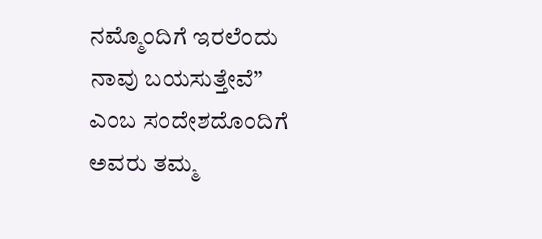ನಮ್ಮೊಂದಿಗೆ ಇರಲೆಂದು ನಾವು ಬಯಸುತ್ತೇವೆ” ಎಂಬ ಸಂದೇಶದೊಂದಿಗೆ ಅವರು ತಮ್ಮ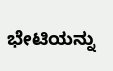ಭೇಟಿಯನ್ನು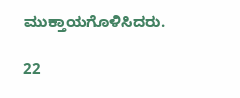ಮುಕ್ತಾಯಗೊಳಿಸಿದರು.

22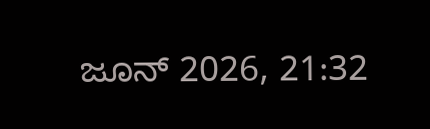ಜೂನ್ 2026, 21:32